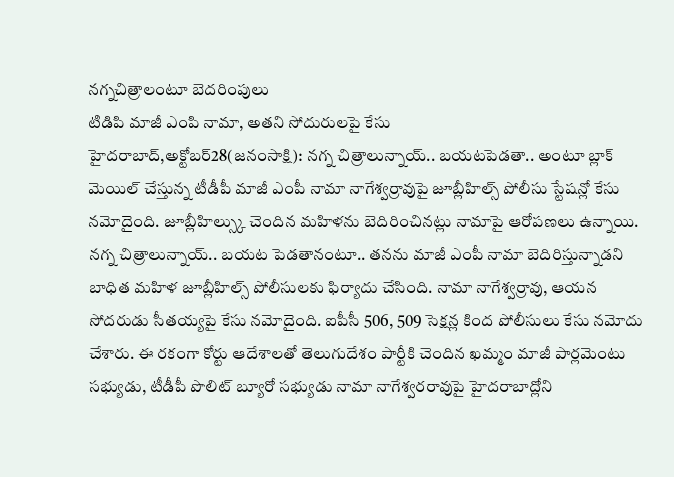నగ్నచిత్రాలంటూ బెదరింపులు
టిడిపి మాజీ ఎంపి నామా, అతని సోదురులపై కేసు
హైదరాబాద్,అక్టోబర్28(జనంసాక్షి): నగ్న చిత్రాలున్నాయ్.. బయటపెడతా.. అంటూ బ్లాక్ మెయిల్ చేస్తున్న టీడీపీ మాజీ ఎంపీ నామా నాగేశ్వర్రావుపై జూబ్లీహిల్స్ పోలీసు స్టేషన్లో కేసు నమోదైంది. జూబ్లీహిల్స్కు చెందిన మహిళను బెదిరించినట్లు నామాపై ఆరోపణలు ఉన్నాయి. నగ్న చిత్రాలున్నాయ్.. బయట పెడతానంటూ.. తనను మాజీ ఎంపీ నామా బెదిరిస్తున్నాడని బాధిత మహిళ జూబ్లీహిల్స్ పోలీసులకు ఫిర్యాదు చేసింది. నామా నాగేశ్వర్రావు, ఆయన సోదరుడు సీతయ్యపై కేసు నమోదైంది. ఐపీసీ 506, 509 సెక్షన్ల కింద పోలీసులు కేసు నమోదు చేశారు. ఈ రకంగా కోర్టు ఆదేశాలతో తెలుగుదేశం పార్టీకి చెందిన ఖమ్మం మాజీ పార్లమెంటు సభ్యుడు, టీడీపీ పొలిట్ బ్యూరో సభ్యుడు నామా నాగేశ్వరరావుపై హైదరాబాద్లోని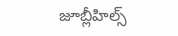జూబ్లీహిల్స్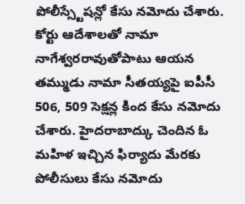పోలీస్స్టేషన్లో కేసు నమోదు చేశారు. కోర్టు ఆదేశాలతో నామా నాగేశ్వరరావుతోపాటు ఆయన తమ్ముడు నామా సీతయ్యపై ఐపీసీ 506, 509 సెక్షన్ల కింద కేసు నమోదు చేశారు. హైదరాబాద్కు చెందిన ఓ మహిళ ఇచ్చిన ఫిర్యాదు మేరకు పోలీసులు కేసు నమోదు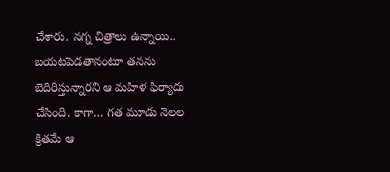చేశారు. నగ్న చిత్రాలు ఉన్నాయి.. బయటపెడతానంటూ తనను బెదిరిస్తున్నారని ఆ మహిళ ఫిర్యాదు చేసింది. కాగా… గత మూడు నెలల క్రితమే ఆ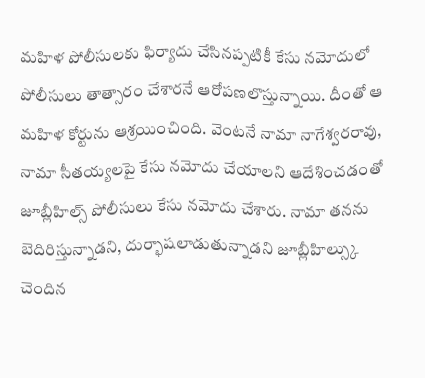మహిళ పోలీసులకు ఫిర్యాదు చేసినప్పటికీ కేసు నమోదులో పోలీసులు తాత్సారం చేశారనే ఆరోపణలొస్తున్నాయి. దీంతో ఆ మహిళ కోర్టును ఆశ్రయించింది. వెంటనే నామా నాగేశ్వరరావు, నామా సీతయ్యలపై కేసు నమోదు చేయాలని ఆదేశించడంతో జూబ్లీహిల్స్ పోలీసులు కేసు నమోదు చేశారు. నామా తనను బెదిరిస్తున్నాడని, దుర్భాషలాడుతున్నాడని జూబ్లీహిల్స్కు చెందిన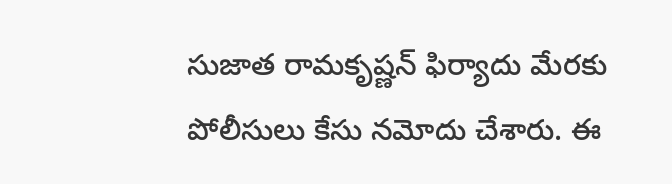సుజాత రామకృష్ణన్ ఫిర్యాదు మేరకు పోలీసులు కేసు నమోదు చేశారు. ఈ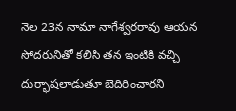నెల 23న నామా నాగేశ్వరరావు ఆయన సోదరునితో కలిసి తన ఇంటికి వచ్చి దుర్భాషలాడుతూ బెదిరించారని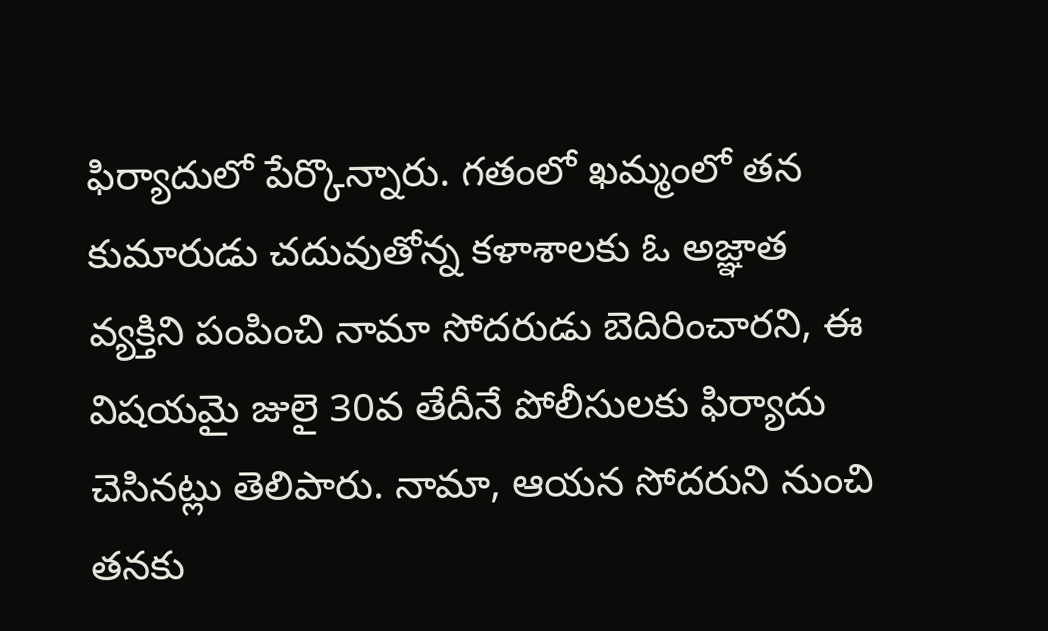ఫిర్యాదులో పేర్కొన్నారు. గతంలో ఖమ్మంలో తన కుమారుడు చదువుతోన్న కళాశాలకు ఓ అజ్ఞాత వ్యక్తిని పంపించి నామా సోదరుడు బెదిరించారని, ఈ విషయమై జులై 30వ తేదీనే పోలీసులకు ఫిర్యాదు చెసినట్లు తెలిపారు. నామా, ఆయన సోదరుని నుంచి తనకు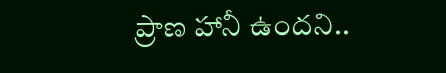ప్రాణ హానీ ఉందని..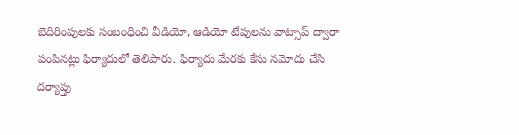బెదిరింపులకు సంబంధించి వీడియో, ఆడియో టేపులను వాట్సాప్ ద్వారా పంపినట్లు ఫిర్యాదులో తెలిపారు. ఫిర్యాదు మేరకు కేసు నమోదు చేసి దర్యాప్తు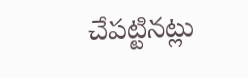చేపట్టినట్లు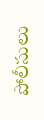పోలీసులు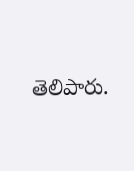తెలిపారు.